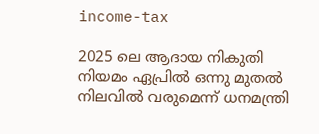income-tax

2025 ലെ ആദായ നികുതി നിയമം ഏപ്രില്‍ ഒന്നു മുതല്‍ നിലവില്‍ വരുമെന്ന് ധനമന്ത്രി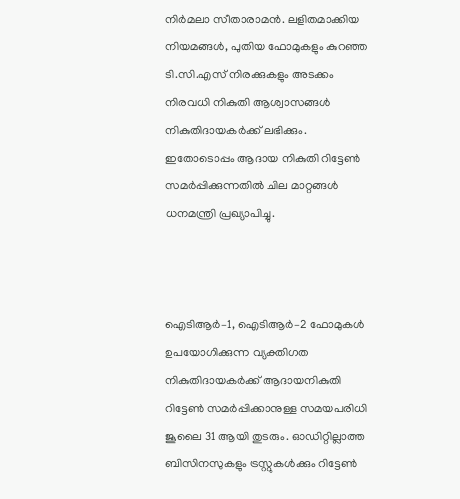നിര്‍മലാ സീതാരാമന്‍. ലളിതമാക്കിയ നിയമങ്ങൾ, പുതിയ ഫോമുകളും കുറഞ്ഞ ടി.സി.എസ് നിരക്കുകളും അടക്കം നിരവധി നികുതി ആശ്വാസങ്ങള്‍ നികുതിദായകര്‍ക്ക് ലഭിക്കും. ഇതോടൊപ്പം ആദായ നികുതി റിട്ടേണ്‍ സമര്‍പ്പിക്കുന്നതില്‍ ചില മാറ്റങ്ങള്‍ ധനമന്ത്രി പ്രഖ്യാപിച്ചു.



ഐടിആര്‍–1, ഐടിആര്‍–2 ഫോമുകള്‍ ഉപയോഗിക്കുന്ന വ്യക്തിഗത നികുതിദായകര്‍ക്ക് ആദായനികുതി റിട്ടേണ്‍ സമര്‍പ്പിക്കാനുള്ള സമയപരിധി ജൂലൈ 31 ആയി തുടരും. ഓഡിറ്റില്ലാത്ത ബിസിനസുകളും ട്രസ്റ്റുകള്‍ക്കും റിട്ടേണ്‍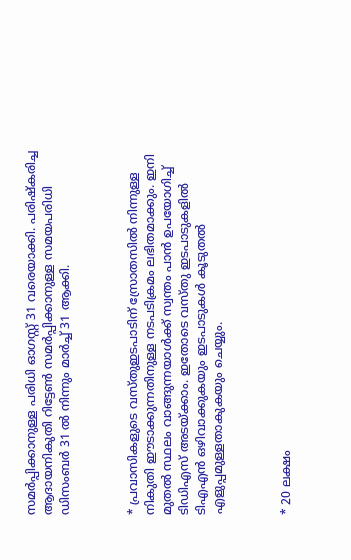സമര്‍പ്പിക്കാനുള്ള പരിധി ഓഗസ്റ്റ് 31 വരെയാക്കി. പരിഷ്കരിച്ച ആദായനികുതി റിട്ടേണ്‍ സമര്‍പ്പിക്കാനുള്ള സമയപരിധി ഡിസംബര്‍ 31 ല്‍ നിന്നും മാര്‍ച്ച് 31 ആക്കി.



* പ്രവാസികളുടെ വസ്തുഇടപാടിന് സ്രോതസില്‍ നിന്നുള്ള നികുതി ഈടാക്കുന്നതിനുള്ള നടപടിക്രമം ലഭിതമാക്കും. ഇനി മുതല്‍ സ്ഥലം വാങ്ങുന്നയാള്‍ക്ക് സ്വന്തം പാന്‍ ഉപയോഗിച്ച് ടിഡിഎസ് അടയ്ക്കാം. ഇതോടെ വസ്തു ഇടപാടുകളില്‍ ടിഎഎന്‍ ഒഴിവാക്കുകയും ഇടപാടുകള്‍ കൂടുതല്‍ എളുപ്പമുള്ളതാകുകയും ചെയ്യും.



* 20 ലക്ഷം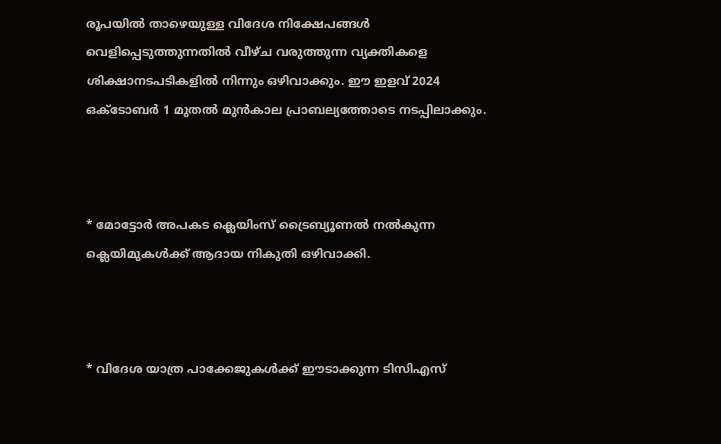രൂപയിൽ താഴെയുള്ള വിദേശ നിക്ഷേപങ്ങള്‍ വെളിപ്പെടുത്തുന്നതിൽ വീഴ്ച വരുത്തുന്ന വ്യക്തികളെ ശിക്ഷാനടപടികളിൽ നിന്നും ഒഴിവാക്കും. ഈ ഇളവ് 2024 ഒക്ടോബർ 1 മുതൽ മുൻകാല പ്രാബല്യത്തോടെ നടപ്പിലാക്കും.



* മോട്ടോർ അപകട ക്ലെയിംസ് ട്രൈബ്യൂണൽ നൽകുന്ന ക്ലെയിമുകള്‍ക്ക് ആദായ നികുതി ഒഴിവാക്കി.



* വിദേശ യാത്ര പാക്കേജുകള്‍ക്ക് ഈടാക്കുന്ന ടിസിഎസ്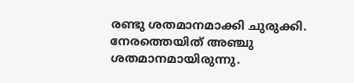രണ്ടു ശതമാനമാക്കി ചുരുക്കി. നേരത്തെയിത് അഞ്ചു ശതമാനമായിരുന്നു.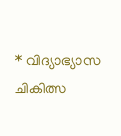* വിദ്യാഭ്യാസ ചികിത്സ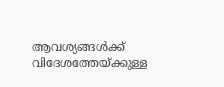ആവശ്യങ്ങള്‍ക്ക് വിദേശത്തേയ്ക്കുള്ള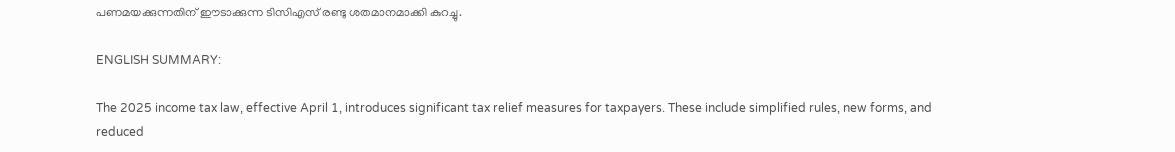പണമയക്കുന്നതിന് ഈടാക്കുന്ന ടിസിഎസ് രണ്ടു ശതമാനമാക്കി കുറച്ചു.

ENGLISH SUMMARY:

The 2025 income tax law, effective April 1, introduces significant tax relief measures for taxpayers. These include simplified rules, new forms, and reduced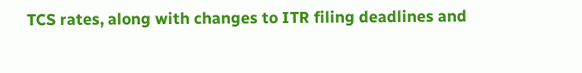TCS rates, along with changes to ITR filing deadlines and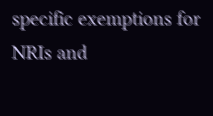specific exemptions for NRIs and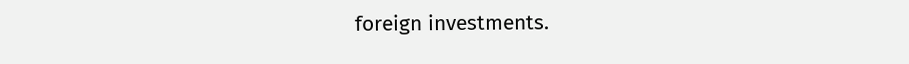foreign investments.